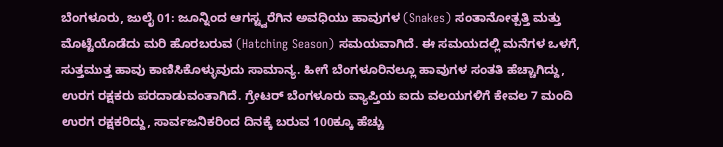ಬೆಂಗಳೂರು, ಜುಲೈ 01: ಜೂನ್ನಿಂದ ಆಗಸ್ಟ್ವರೆಗಿನ ಅವಧಿಯು ಹಾವುಗಳ (Snakes) ಸಂತಾನೋತ್ಪತ್ತಿ ಮತ್ತು ಮೊಟ್ಟೆಯೊಡೆದು ಮರಿ ಹೊರಬರುವ (Hatching Season) ಸಮಯವಾಗಿದೆ. ಈ ಸಮಯದಲ್ಲಿ ಮನೆಗಳ ಒಳಗೆ, ಸುತ್ತಮುತ್ತ ಹಾವು ಕಾಣಿಸಿಕೊಳ್ಳುವುದು ಸಾಮಾನ್ಯ. ಹೀಗೆ ಬೆಂಗಳೂರಿನಲ್ಲೂ ಹಾವುಗಳ ಸಂತತಿ ಹೆಚ್ಚಾಗಿದ್ದು, ಉರಗ ರಕ್ಷಕರು ಪರದಾಡುವಂತಾಗಿದೆ. ಗ್ರೇಟರ್ ಬೆಂಗಳೂರು ವ್ಯಾಪ್ತಿಯ ಐದು ವಲಯಗಳಿಗೆ ಕೇವಲ 7 ಮಂದಿ ಉರಗ ರಕ್ಷಕರಿದ್ದು, ಸಾರ್ವಜನಿಕರಿಂದ ದಿನಕ್ಕೆ ಬರುವ 100ಕ್ಕೂ ಹೆಚ್ಚು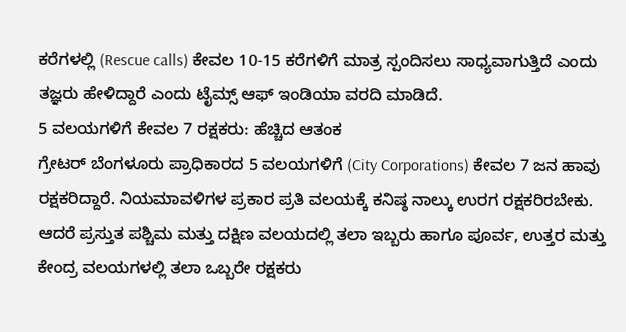ಕರೆಗಳಲ್ಲಿ (Rescue calls) ಕೇವಲ 10-15 ಕರೆಗಳಿಗೆ ಮಾತ್ರ ಸ್ಪಂದಿಸಲು ಸಾಧ್ಯವಾಗುತ್ತಿದೆ ಎಂದು ತಜ್ಞರು ಹೇಳಿದ್ದಾರೆ ಎಂದು ಟೈಮ್ಸ್ ಆಫ್ ಇಂಡಿಯಾ ವರದಿ ಮಾಡಿದೆ.
5 ವಲಯಗಳಿಗೆ ಕೇವಲ 7 ರಕ್ಷಕರು: ಹೆಚ್ಚಿದ ಆತಂಕ
ಗ್ರೇಟರ್ ಬೆಂಗಳೂರು ಪ್ರಾಧಿಕಾರದ 5 ವಲಯಗಳಿಗೆ (City Corporations) ಕೇವಲ 7 ಜನ ಹಾವು ರಕ್ಷಕರಿದ್ದಾರೆ. ನಿಯಮಾವಳಿಗಳ ಪ್ರಕಾರ ಪ್ರತಿ ವಲಯಕ್ಕೆ ಕನಿಷ್ಠ ನಾಲ್ಕು ಉರಗ ರಕ್ಷಕರಿರಬೇಕು. ಆದರೆ ಪ್ರಸ್ತುತ ಪಶ್ಚಿಮ ಮತ್ತು ದಕ್ಷಿಣ ವಲಯದಲ್ಲಿ ತಲಾ ಇಬ್ಬರು ಹಾಗೂ ಪೂರ್ವ, ಉತ್ತರ ಮತ್ತು ಕೇಂದ್ರ ವಲಯಗಳಲ್ಲಿ ತಲಾ ಒಬ್ಬರೇ ರಕ್ಷಕರು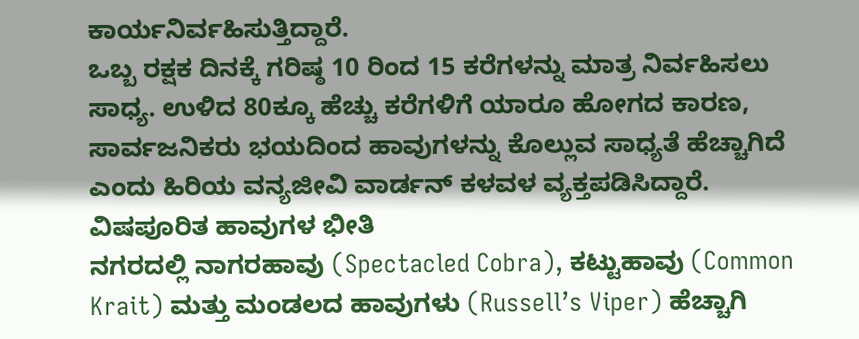ಕಾರ್ಯನಿರ್ವಹಿಸುತ್ತಿದ್ದಾರೆ.
ಒಬ್ಬ ರಕ್ಷಕ ದಿನಕ್ಕೆ ಗರಿಷ್ಠ 10 ರಿಂದ 15 ಕರೆಗಳನ್ನು ಮಾತ್ರ ನಿರ್ವಹಿಸಲು ಸಾಧ್ಯ. ಉಳಿದ 80ಕ್ಕೂ ಹೆಚ್ಚು ಕರೆಗಳಿಗೆ ಯಾರೂ ಹೋಗದ ಕಾರಣ, ಸಾರ್ವಜನಿಕರು ಭಯದಿಂದ ಹಾವುಗಳನ್ನು ಕೊಲ್ಲುವ ಸಾಧ್ಯತೆ ಹೆಚ್ಚಾಗಿದೆ ಎಂದು ಹಿರಿಯ ವನ್ಯಜೀವಿ ವಾರ್ಡನ್ ಕಳವಳ ವ್ಯಕ್ತಪಡಿಸಿದ್ದಾರೆ.
ವಿಷಪೂರಿತ ಹಾವುಗಳ ಭೀತಿ
ನಗರದಲ್ಲಿ ನಾಗರಹಾವು (Spectacled Cobra), ಕಟ್ಟುಹಾವು (Common Krait) ಮತ್ತು ಮಂಡಲದ ಹಾವುಗಳು (Russell’s Viper) ಹೆಚ್ಚಾಗಿ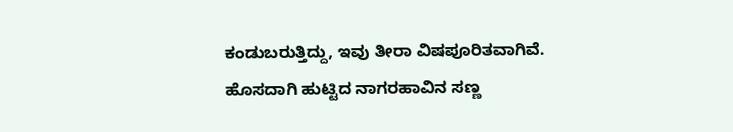ಕಂಡುಬರುತ್ತಿದ್ದು, ಇವು ತೀರಾ ವಿಷಪೂರಿತವಾಗಿವೆ. ಹೊಸದಾಗಿ ಹುಟ್ಟಿದ ನಾಗರಹಾವಿನ ಸಣ್ಣ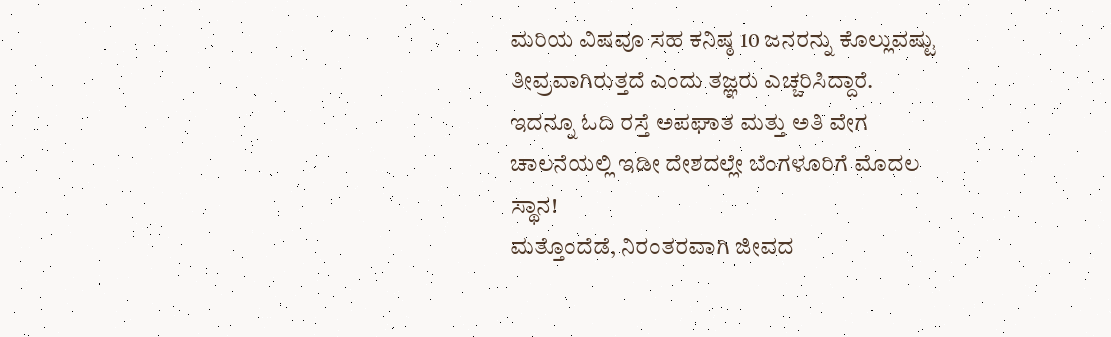ಮರಿಯ ವಿಷವೂ ಸಹ ಕನಿಷ್ಠ 10 ಜನರನ್ನು ಕೊಲ್ಲುವಷ್ಟು ತೀವ್ರವಾಗಿರುತ್ತದೆ ಎಂದು ತಜ್ಞರು ಎಚ್ಚರಿಸಿದ್ದಾರೆ.
ಇದನ್ನೂ ಓದಿ ರಸ್ತೆ ಅಪಘಾತ ಮತ್ತು ಅತಿ ವೇಗ ಚಾಲನೆಯಲ್ಲಿ ಇಡೀ ದೇಶದಲ್ಲೇ ಬೆಂಗಳೂರಿಗೆ ಮೊದಲ ಸ್ಥಾನ!
ಮತ್ತೊಂದೆಡೆ, ನಿರಂತರವಾಗಿ ಜೀವದ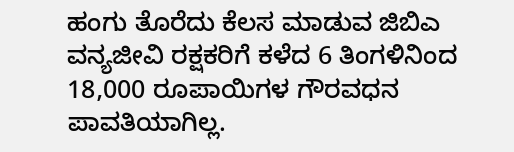ಹಂಗು ತೊರೆದು ಕೆಲಸ ಮಾಡುವ ಜಿಬಿಎ ವನ್ಯಜೀವಿ ರಕ್ಷಕರಿಗೆ ಕಳೆದ 6 ತಿಂಗಳಿನಿಂದ 18,000 ರೂಪಾಯಿಗಳ ಗೌರವಧನ ಪಾವತಿಯಾಗಿಲ್ಲ.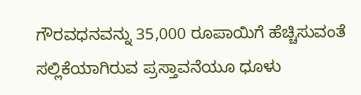ಗೌರವಧನವನ್ನು 35,000 ರೂಪಾಯಿಗೆ ಹೆಚ್ಚಿಸುವಂತೆ ಸಲ್ಲಿಕೆಯಾಗಿರುವ ಪ್ರಸ್ತಾವನೆಯೂ ಧೂಳು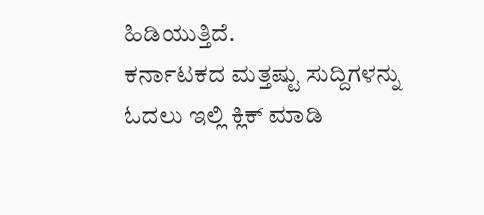ಹಿಡಿಯುತ್ತಿದೆ.
ಕರ್ನಾಟಕದ ಮತ್ತಷ್ಟು ಸುದ್ದಿಗಳನ್ನು ಓದಲು ಇಲ್ಲಿ ಕ್ಲಿಕ್ ಮಾಡಿ